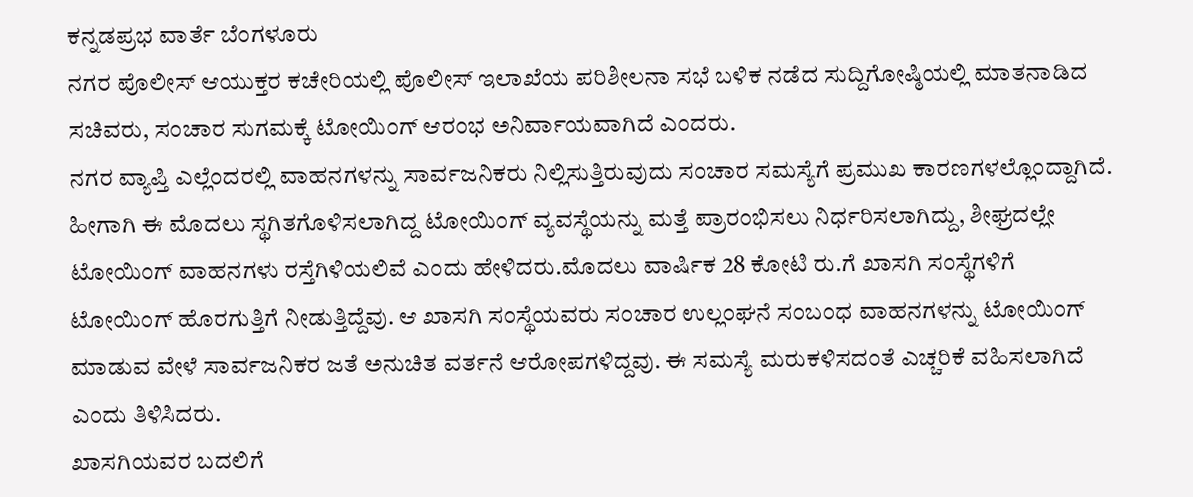ಕನ್ನಡಪ್ರಭ ವಾರ್ತೆ ಬೆಂಗಳೂರು
ನಗರ ಪೊಲೀಸ್ ಆಯುಕ್ತರ ಕಚೇರಿಯಲ್ಲಿ ಪೊಲೀಸ್ ಇಲಾಖೆಯ ಪರಿಶೀಲನಾ ಸಭೆ ಬಳಿಕ ನಡೆದ ಸುದ್ದಿಗೋಷ್ಠಿಯಲ್ಲಿ ಮಾತನಾಡಿದ ಸಚಿವರು, ಸಂಚಾರ ಸುಗಮಕ್ಕೆ ಟೋಯಿಂಗ್ ಆರಂಭ ಅನಿರ್ವಾಯವಾಗಿದೆ ಎಂದರು.
ನಗರ ವ್ಯಾಪ್ತಿ ಎಲ್ಲೆಂದರಲ್ಲಿ ವಾಹನಗಳನ್ನು ಸಾರ್ವಜನಿಕರು ನಿಲ್ಲಿಸುತ್ತಿರುವುದು ಸಂಚಾರ ಸಮಸ್ಯೆಗೆ ಪ್ರಮುಖ ಕಾರಣಗಳಲ್ಲೊಂದ್ದಾಗಿದೆ. ಹೀಗಾಗಿ ಈ ಮೊದಲು ಸ್ಥಗಿತಗೊಳಿಸಲಾಗಿದ್ದ ಟೋಯಿಂಗ್ ವ್ಯವಸ್ಥೆಯನ್ನು ಮತ್ತೆ ಪ್ರಾರಂಭಿಸಲು ನಿರ್ಧರಿಸಲಾಗಿದ್ದು, ಶೀಘ್ರದಲ್ಲೇ ಟೋಯಿಂಗ್ ವಾಹನಗಳು ರಸ್ತೆಗಿಳಿಯಲಿವೆ ಎಂದು ಹೇಳಿದರು.ಮೊದಲು ವಾರ್ಷಿಕ 28 ಕೋಟಿ ರು.ಗೆ ಖಾಸಗಿ ಸಂಸ್ಥೆಗಳಿಗೆ ಟೋಯಿಂಗ್ ಹೊರಗುತ್ತಿಗೆ ನೀಡುತ್ತಿದ್ದೆವು. ಆ ಖಾಸಗಿ ಸಂಸ್ಥೆಯವರು ಸಂಚಾರ ಉಲ್ಲಂಘನೆ ಸಂಬಂಧ ವಾಹನಗಳನ್ನು ಟೋಯಿಂಗ್ ಮಾಡುವ ವೇಳೆ ಸಾರ್ವಜನಿಕರ ಜತೆ ಅನುಚಿತ ವರ್ತನೆ ಆರೋಪಗಳಿದ್ದವು. ಈ ಸಮಸ್ಯೆ ಮರುಕಳಿಸದಂತೆ ಎಚ್ಚರಿಕೆ ವಹಿಸಲಾಗಿದೆ ಎಂದು ತಿಳಿಸಿದರು.
ಖಾಸಗಿಯವರ ಬದಲಿಗೆ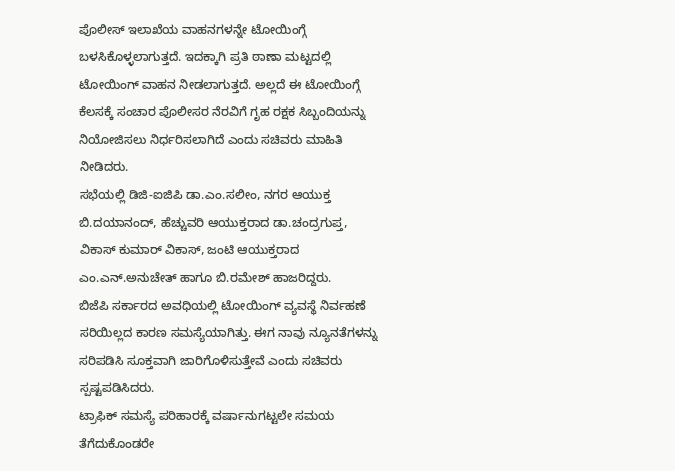ಪೊಲೀಸ್ ಇಲಾಖೆಯ ವಾಹನಗಳನ್ನೇ ಟೋಯಿಂಗ್ಗೆ ಬಳಸಿಕೊಳ್ಳಲಾಗುತ್ತದೆ. ಇದಕ್ಕಾಗಿ ಪ್ರತಿ ಠಾಣಾ ಮಟ್ಟದಲ್ಲಿ ಟೋಯಿಂಗ್ ವಾಹನ ನೀಡಲಾಗುತ್ತದೆ. ಅಲ್ಲದೆ ಈ ಟೋಯಿಂಗ್ಗೆ ಕೆಲಸಕ್ಕೆ ಸಂಚಾರ ಪೊಲೀಸರ ನೆರವಿಗೆ ಗೃಹ ರಕ್ಷಕ ಸಿಬ್ಬಂದಿಯನ್ನು ನಿಯೋಜಿಸಲು ನಿರ್ಧರಿಸಲಾಗಿದೆ ಎಂದು ಸಚಿವರು ಮಾಹಿತಿ ನೀಡಿದರು.
ಸಭೆಯಲ್ಲಿ ಡಿಜಿ-ಐಜಿಪಿ ಡಾ.ಎಂ.ಸಲೀಂ, ನಗರ ಆಯುಕ್ತ ಬಿ.ದಯಾನಂದ್, ಹೆಚ್ಚುವರಿ ಆಯುಕ್ತರಾದ ಡಾ.ಚಂದ್ರಗುಪ್ತ, ವಿಕಾಸ್ ಕುಮಾರ್ ವಿಕಾಸ್, ಜಂಟಿ ಆಯುಕ್ತರಾದ ಎಂ.ಎನ್.ಅನುಚೇತ್ ಹಾಗೂ ಬಿ.ರಮೇಶ್ ಹಾಜರಿದ್ದರು.
ಬಿಜೆಪಿ ಸರ್ಕಾರದ ಅವಧಿಯಲ್ಲಿ ಟೋಯಿಂಗ್ ವ್ಯವಸ್ಥೆ ನಿರ್ವಹಣೆ ಸರಿಯಿಲ್ಲದ ಕಾರಣ ಸಮಸ್ಯೆಯಾಗಿತ್ತು. ಈಗ ನಾವು ನ್ಯೂನತೆಗಳನ್ನು ಸರಿಪಡಿಸಿ ಸೂಕ್ತವಾಗಿ ಜಾರಿಗೊಳಿಸುತ್ತೇವೆ ಎಂದು ಸಚಿವರು ಸ್ಪಷ್ಟಪಡಿಸಿದರು.
ಟ್ರಾಫಿಕ್ ಸಮಸ್ಯೆ ಪರಿಹಾರಕ್ಕೆ ವರ್ಷಾನುಗಟ್ಟಲೇ ಸಮಯ ತೆಗೆದುಕೊಂಡರೇ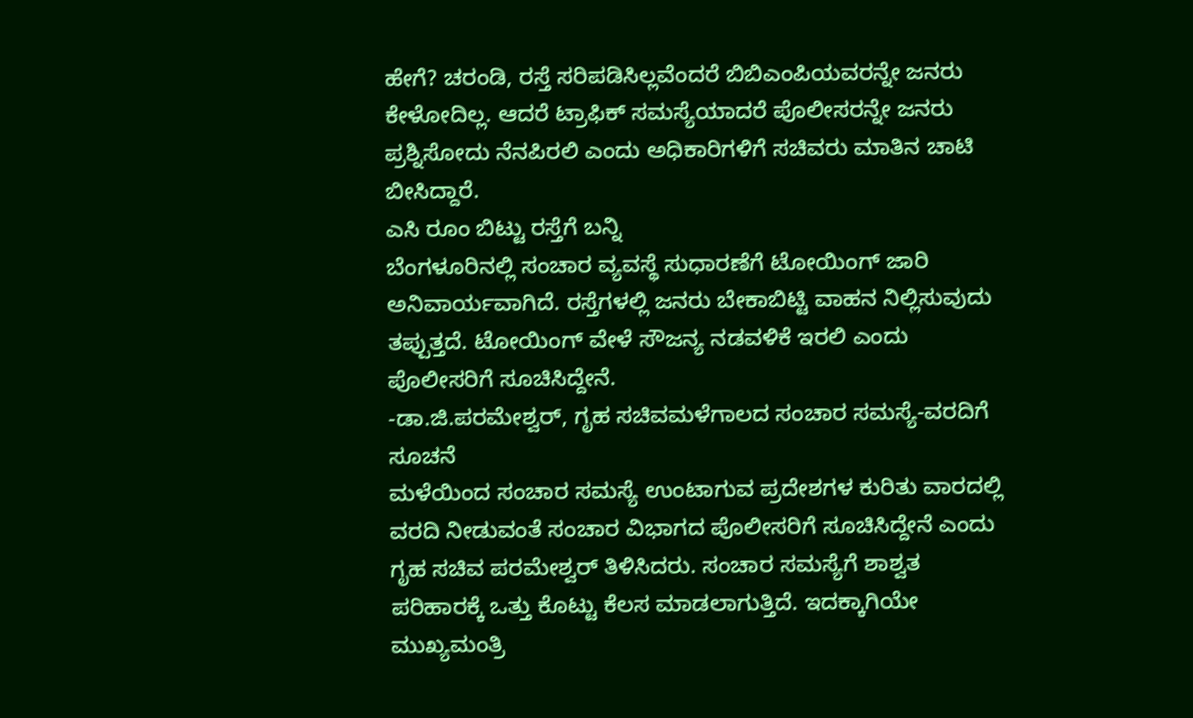ಹೇಗೆ? ಚರಂಡಿ, ರಸ್ತೆ ಸರಿಪಡಿಸಿಲ್ಲವೆಂದರೆ ಬಿಬಿಎಂಪಿಯವರನ್ನೇ ಜನರು ಕೇಳೋದಿಲ್ಲ. ಆದರೆ ಟ್ರಾಫಿಕ್ ಸಮಸ್ಯೆಯಾದರೆ ಪೊಲೀಸರನ್ನೇ ಜನರು ಪ್ರಶ್ನಿಸೋದು ನೆನಪಿರಲಿ ಎಂದು ಅಧಿಕಾರಿಗಳಿಗೆ ಸಚಿವರು ಮಾತಿನ ಚಾಟಿ ಬೀಸಿದ್ದಾರೆ.
ಎಸಿ ರೂಂ ಬಿಟ್ಟು ರಸ್ತೆಗೆ ಬನ್ನಿ
ಬೆಂಗಳೂರಿನಲ್ಲಿ ಸಂಚಾರ ವ್ಯವಸ್ಥೆ ಸುಧಾರಣೆಗೆ ಟೋಯಿಂಗ್ ಜಾರಿ ಅನಿವಾರ್ಯವಾಗಿದೆ. ರಸ್ತೆಗಳಲ್ಲಿ ಜನರು ಬೇಕಾಬಿಟ್ಟಿ ವಾಹನ ನಿಲ್ಲಿಸುವುದು ತಪ್ಪುತ್ತದೆ. ಟೋಯಿಂಗ್ ವೇಳೆ ಸೌಜನ್ಯ ನಡವಳಿಕೆ ಇರಲಿ ಎಂದು ಪೊಲೀಸರಿಗೆ ಸೂಚಿಸಿದ್ದೇನೆ.
-ಡಾ.ಜಿ.ಪರಮೇಶ್ವರ್, ಗೃಹ ಸಚಿವಮಳೆಗಾಲದ ಸಂಚಾರ ಸಮಸ್ಯೆ-ವರದಿಗೆ ಸೂಚನೆ
ಮಳೆಯಿಂದ ಸಂಚಾರ ಸಮಸ್ಯೆ ಉಂಟಾಗುವ ಪ್ರದೇಶಗಳ ಕುರಿತು ವಾರದಲ್ಲಿ ವರದಿ ನೀಡುವಂತೆ ಸಂಚಾರ ವಿಭಾಗದ ಪೊಲೀಸರಿಗೆ ಸೂಚಿಸಿದ್ದೇನೆ ಎಂದು ಗೃಹ ಸಚಿವ ಪರಮೇಶ್ವರ್ ತಿಳಿಸಿದರು. ಸಂಚಾರ ಸಮಸ್ಯೆಗೆ ಶಾಶ್ವತ ಪರಿಹಾರಕ್ಕೆ ಒತ್ತು ಕೊಟ್ಟು ಕೆಲಸ ಮಾಡಲಾಗುತ್ತಿದೆ. ಇದಕ್ಕಾಗಿಯೇ ಮುಖ್ಯಮಂತ್ರಿ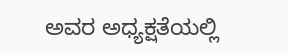ಅವರ ಅಧ್ಯಕ್ಷತೆಯಲ್ಲಿ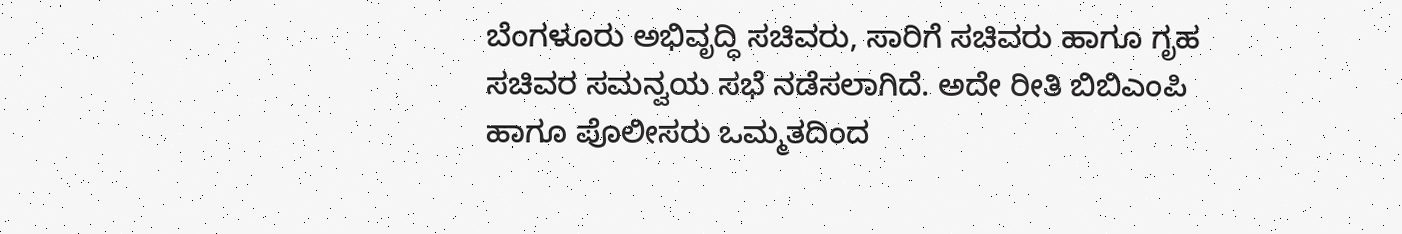ಬೆಂಗಳೂರು ಅಭಿವೃದ್ಧಿ ಸಚಿವರು, ಸಾರಿಗೆ ಸಚಿವರು ಹಾಗೂ ಗೃಹ ಸಚಿವರ ಸಮನ್ವಯ ಸಭೆ ನಡೆಸಲಾಗಿದೆ. ಅದೇ ರೀತಿ ಬಿಬಿಎಂಪಿ ಹಾಗೂ ಪೊಲೀಸರು ಒಮ್ಮತದಿಂದ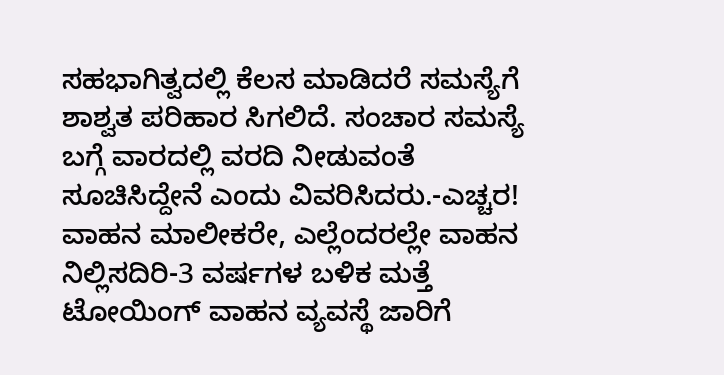ಸಹಭಾಗಿತ್ವದಲ್ಲಿ ಕೆಲಸ ಮಾಡಿದರೆ ಸಮಸ್ಯೆಗೆ ಶಾಶ್ವತ ಪರಿಹಾರ ಸಿಗಲಿದೆ. ಸಂಚಾರ ಸಮಸ್ಯೆ ಬಗ್ಗೆ ವಾರದಲ್ಲಿ ವರದಿ ನೀಡುವಂತೆ ಸೂಚಿಸಿದ್ದೇನೆ ಎಂದು ವಿವರಿಸಿದರು.-ಎಚ್ಚರ! ವಾಹನ ಮಾಲೀಕರೇ, ಎಲ್ಲೆಂದರಲ್ಲೇ ವಾಹನ ನಿಲ್ಲಿಸದಿರಿ-3 ವರ್ಷಗಳ ಬಳಿಕ ಮತ್ತೆ ಟೋಯಿಂಗ್ ವಾಹನ ವ್ಯವಸ್ಥೆ ಜಾರಿಗೆ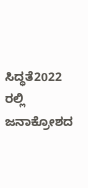ಸಿದ್ಧತೆ2022 ರಲ್ಲಿ ಜನಾಕ್ರೋಶದ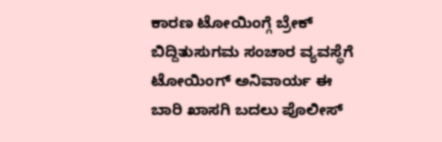ಕಾರಣ ಟೋಯಿಂಗ್ಗೆ ಬ್ರೇಕ್ ಬಿದ್ದಿತುಸುಗಮ ಸಂಚಾರ ವ್ಯವಸ್ಥೆಗೆ ಟೋಯಿಂಗ್ ಅನಿವಾರ್ಯ ಈ ಬಾರಿ ಖಾಸಗಿ ಬದಲು ಪೊಲೀಸ್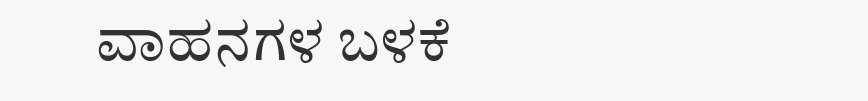ವಾಹನಗಳ ಬಳಕೆ